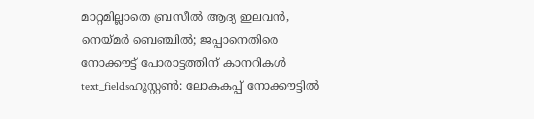മാറ്റമില്ലാതെ ബ്രസീൽ ആദ്യ ഇലവൻ, നെയ്മർ ബെഞ്ചിൽ; ജപ്പാനെതിരെ നോക്കൗട്ട് പോരാട്ടത്തിന് കാനറികൾ
text_fieldsഹൂസ്റ്റൺ: ലോകകപ്പ് നോക്കൗട്ടിൽ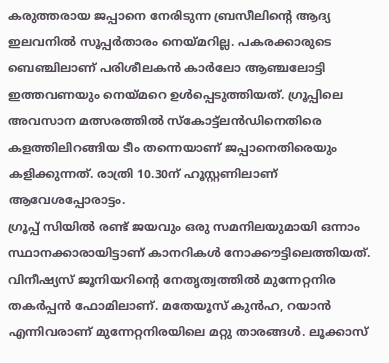കരുത്തരായ ജപ്പാനെ നേരിടുന്ന ബ്രസീലിന്റെ ആദ്യ ഇലവനിൽ സൂപ്പർതാരം നെയ്മറില്ല. പകരക്കാരുടെ ബെഞ്ചിലാണ് പരിശീലകൻ കാർലോ ആഞ്ചലോട്ടി ഇത്തവണയും നെയ്മറെ ഉൾപ്പെടുത്തിയത്. ഗ്രൂപ്പിലെ അവസാന മത്സരത്തിൽ സ്കോട്ട്ലൻഡിനെതിരെ കളത്തിലിറങ്ങിയ ടീം തന്നെയാണ് ജപ്പാനെതിരെയും കളിക്കുന്നത്. രാത്രി 10.30ന് ഹൂസ്റ്റണിലാണ് ആവേശപ്പോരാട്ടം.
ഗ്രൂപ്പ് സിയിൽ രണ്ട് ജയവും ഒരു സമനിലയുമായി ഒന്നാം സ്ഥാനക്കാരായിട്ടാണ് കാനറികൾ നോക്കൗട്ടിലെത്തിയത്. വിനീഷ്യസ് ജൂനിയറിന്റെ നേതൃത്വത്തിൽ മുന്നേറ്റനിര തകർപ്പൻ ഫോമിലാണ്. മതേയൂസ് കുൻഹ, റയാൻ എന്നിവരാണ് മുന്നേറ്റനിരയിലെ മറ്റു താരങ്ങൾ. ലൂക്കാസ്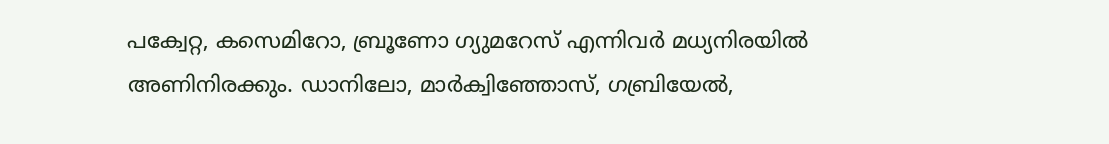പക്വേറ്റ, കസെമിറോ, ബ്രൂണോ ഗ്യുമറേസ് എന്നിവർ മധ്യനിരയിൽ അണിനിരക്കും. ഡാനിലോ, മാർക്വിഞ്ഞോസ്, ഗബ്രിയേൽ,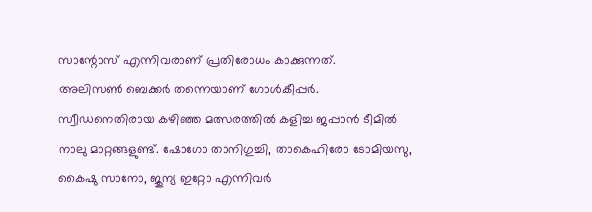സാന്റോസ് എന്നിവരാണ് പ്രതിരോധം കാക്കുന്നത്.
അലിസൺ ബെക്കർ തന്നെയാണ് ഗോൾകീപ്പർ. സ്വീഡനെതിരായ കഴിഞ്ഞ മത്സരത്തിൽ കളിച്ച ജപ്പാൻ ടീമിൽ നാലു മാറ്റങ്ങളുണ്ട്. ഷോഗോ താനിഗുച്ചി, താകെഹിരോ ടോമിയസു, കൈഷു സാനോ, ജുന്യ ഇറ്റോ എന്നിവർ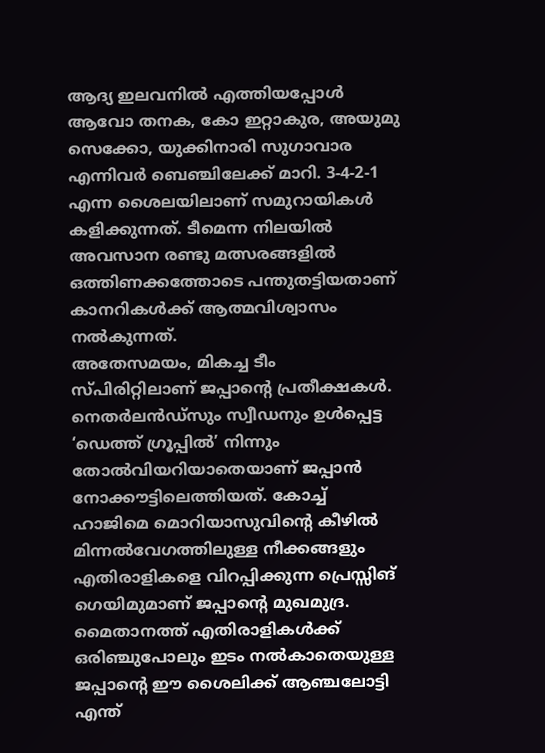ആദ്യ ഇലവനിൽ എത്തിയപ്പോൾ ആവോ തനക, കോ ഇറ്റാകുര, അയുമു സെക്കോ, യുക്കിനാരി സുഗാവാര എന്നിവർ ബെഞ്ചിലേക്ക് മാറി. 3-4-2-1 എന്ന ശൈലയിലാണ് സമുറായികൾ കളിക്കുന്നത്. ടീമെന്ന നിലയിൽ അവസാന രണ്ടു മത്സരങ്ങളിൽ ഒത്തിണക്കത്തോടെ പന്തുതട്ടിയതാണ് കാനറികൾക്ക് ആത്മവിശ്വാസം നൽകുന്നത്.
അതേസമയം, മികച്ച ടീം സ്പിരിറ്റിലാണ് ജപ്പാന്റെ പ്രതീക്ഷകൾ. നെതർലൻഡ്സും സ്വീഡനും ഉൾപ്പെട്ട ‘ഡെത്ത് ഗ്രൂപ്പിൽ’ നിന്നും തോൽവിയറിയാതെയാണ് ജപ്പാൻ നോക്കൗട്ടിലെത്തിയത്. കോച്ച് ഹാജിമെ മൊറിയാസുവിന്റെ കീഴിൽ മിന്നൽവേഗത്തിലുള്ള നീക്കങ്ങളും എതിരാളികളെ വിറപ്പിക്കുന്ന പ്രെസ്സിങ് ഗെയിമുമാണ് ജപ്പാന്റെ മുഖമുദ്ര. മൈതാനത്ത് എതിരാളികൾക്ക് ഒരിഞ്ചുപോലും ഇടം നൽകാതെയുള്ള ജപ്പാന്റെ ഈ ശൈലിക്ക് ആഞ്ചലോട്ടി എന്ത്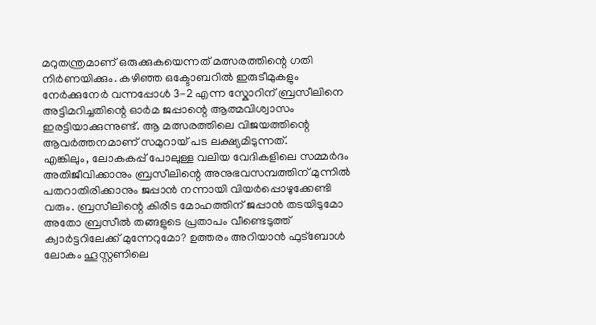മറുതന്ത്രമാണ് ഒരുക്കുകയെന്നത് മത്സരത്തിന്റെ ഗതി നിർണയിക്കും. കഴിഞ്ഞ ഒക്ടോബറിൽ ഇരുടീമുകളും നേർക്കുനേർ വന്നപ്പോൾ 3-2 എന്ന സ്കോറിന് ബ്രസീലിനെ അട്ടിമറിച്ചതിന്റെ ഓർമ ജപ്പാന്റെ ആത്മവിശ്വാസം ഇരട്ടിയാക്കുന്നുണ്ട്. ആ മത്സരത്തിലെ വിജയത്തിന്റെ ആവർത്തനമാണ് സമുറായ് പട ലക്ഷ്യമിടുന്നത്.
എങ്കിലും, ലോകകപ്പ് പോലുള്ള വലിയ വേദികളിലെ സമ്മർദം അതിജീവിക്കാനും ബ്രസീലിന്റെ അനുഭവസമ്പത്തിന് മുന്നിൽ പതറാതിരിക്കാനും ജപ്പാൻ നന്നായി വിയർപ്പൊഴുക്കേണ്ടി വരും. ബ്രസീലിന്റെ കിരീട മോഹത്തിന് ജപ്പാൻ തടയിടുമോ അതോ ബ്രസീൽ തങ്ങളുടെ പ്രതാപം വീണ്ടെടുത്ത് ക്വാർട്ടറിലേക്ക് മുന്നേറുമോ? ഉത്തരം അറിയാൻ ഫുട്ബോൾ ലോകം ഹൂസ്റ്റണിലെ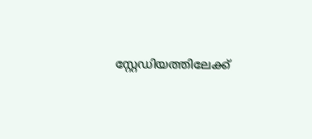സ്റ്റേഡിയത്തിലേക്ക്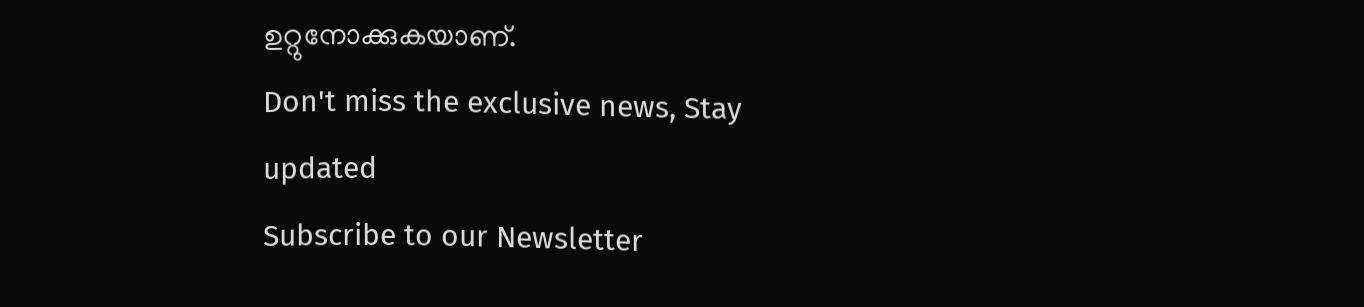ഉറ്റുനോക്കുകയാണ്.
Don't miss the exclusive news, Stay updated
Subscribe to our Newsletter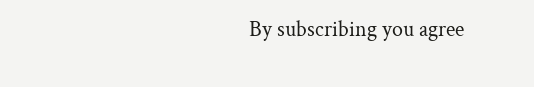By subscribing you agree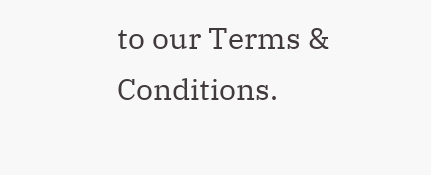to our Terms & Conditions.